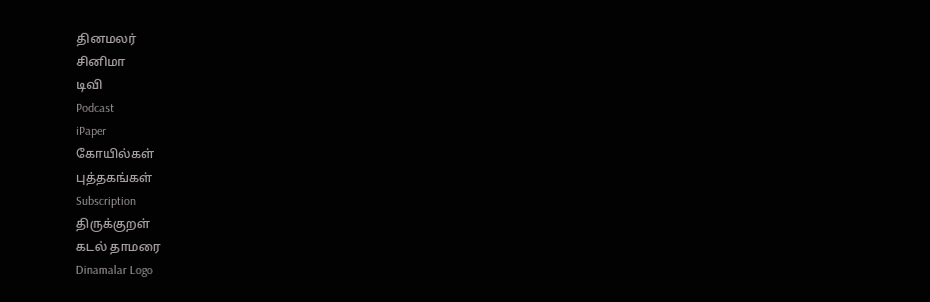தினமலர்
சினிமா
டிவி
Podcast
iPaper
கோயில்கள்
புத்தகங்கள்
Subscription
திருக்குறள்
கடல் தாமரை
Dinamalar Logo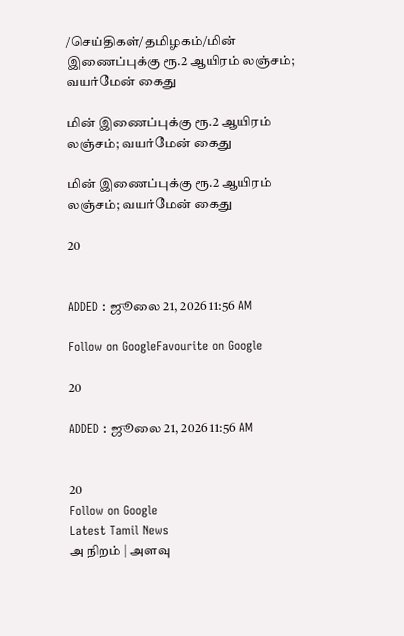/செய்திகள்/தமிழகம்/மின் இணைப்புக்கு ரூ.2 ஆயிரம் லஞ்சம்; வயர்மேன் கைது

மின் இணைப்புக்கு ரூ.2 ஆயிரம் லஞ்சம்; வயர்மேன் கைது

மின் இணைப்புக்கு ரூ.2 ஆயிரம் லஞ்சம்; வயர்மேன் கைது

20


ADDED : ஜூலை 21, 2026 11:56 AM

Follow on GoogleFavourite on Google

20

ADDED : ஜூலை 21, 2026 11:56 AM


20
Follow on Google
Latest Tamil News
அ நிறம் | அளவு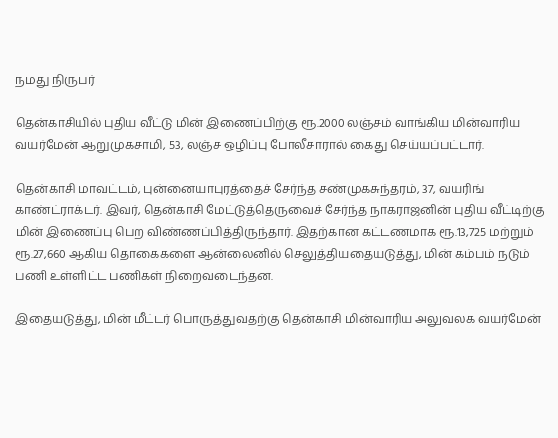நமது நிருபர்

தென்காசியில் புதிய வீட்டு மின் இணைப்பிற்கு ரூ.2000 லஞ்சம் வாங்கிய மின்வாரிய வயர்மேன் ஆறுமுகசாமி, 53, லஞ்ச ஒழிப்பு போலீசாரால் கைது செய்யப்பட்டார்.

தென்காசி மாவட்டம், புன்னையாபுரத்தைச் சேர்ந்த சண்முகசுந்தரம், 37, வயரிங் காண்ட்ராக்டர். இவர், தென்காசி மேட்டுத்தெருவைச் சேர்ந்த நாகராஜனின் புதிய வீட்டிற்கு மின் இணைப்பு பெற விண்ணப்பித்திருந்தார். இதற்கான கட்டணமாக ரூ.13,725 மற்றும் ரூ.27,660 ஆகிய தொகைகளை ஆன்லைனில் செலுத்தியதையடுத்து, மின் கம்பம் நடும் பணி உள்ளிட்ட பணிகள் நிறைவடைந்தன.

இதையடுத்து, மின் மீட்டர் பொருத்துவதற்கு தென்காசி மின்வாரிய அலுவலக வயர்மேன்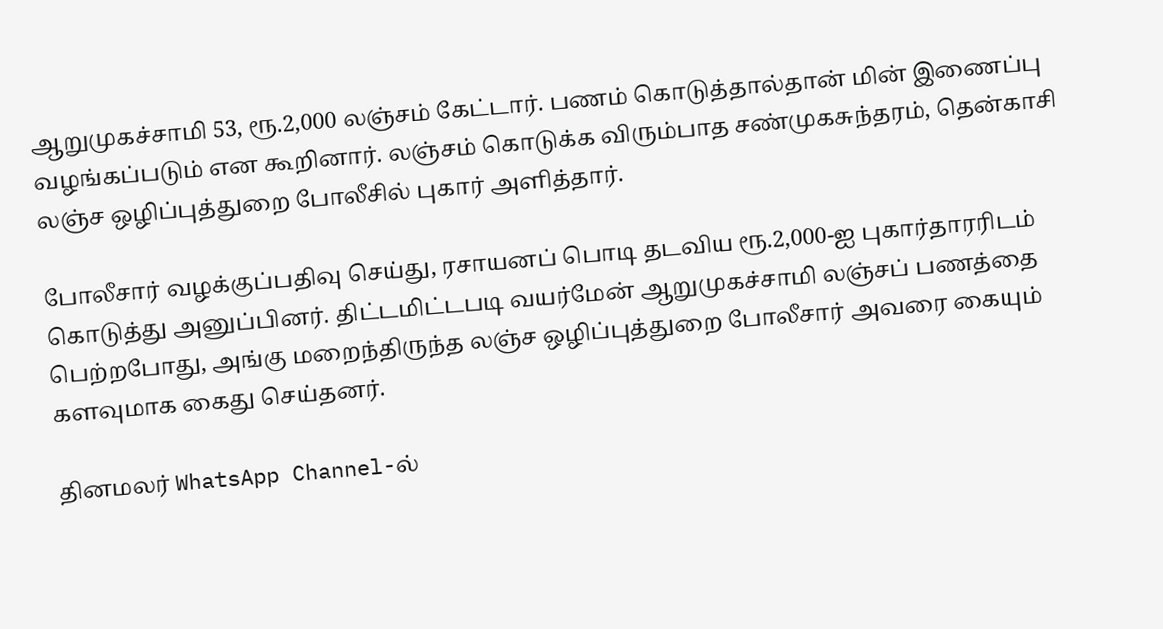ஆறுமுகச்சாமி 53, ரூ.2,000 லஞ்சம் கேட்டார். பணம் கொடுத்தால்தான் மின் இணைப்பு வழங்கப்படும் என கூறினார். லஞ்சம் கொடுக்க விரும்பாத சண்முகசுந்தரம், தென்காசி லஞ்ச ஒழிப்புத்துறை போலீசில் புகார் அளித்தார்.

போலீசார் வழக்குப்பதிவு செய்து, ரசாயனப் பொடி தடவிய ரூ.2,000-ஐ புகார்தாரரிடம் கொடுத்து அனுப்பினர். திட்டமிட்டபடி வயர்மேன் ஆறுமுகச்சாமி லஞ்சப் பணத்தை பெற்றபோது, அங்கு மறைந்திருந்த லஞ்ச ஒழிப்புத்துறை போலீசார் அவரை கையும் களவுமாக கைது செய்தனர்.

தினமலர் WhatsApp Channel-ல்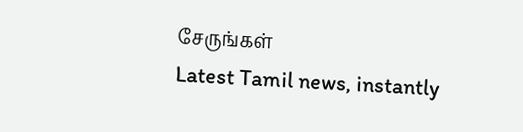சேருங்கள்
Latest Tamil news, instantly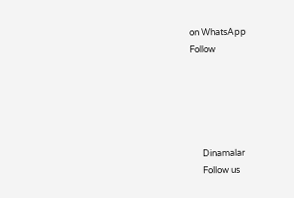on WhatsApp
Follow





      Dinamalar
      Follow us